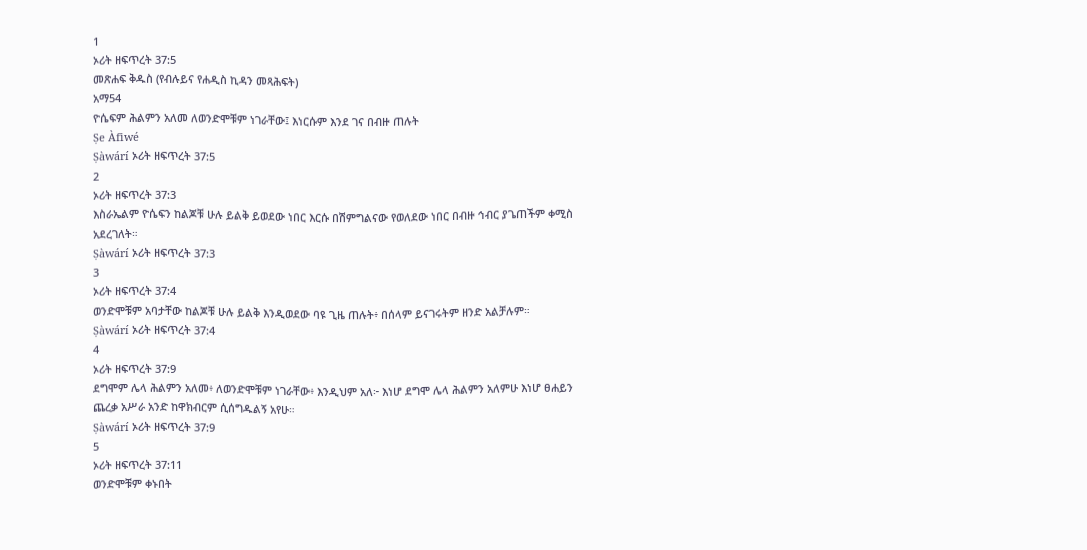1
ኦሪት ዘፍጥረት 37:5
መጽሐፍ ቅዱስ (የብሉይና የሐዲስ ኪዳን መጻሕፍት)
አማ54
ዮሴፍም ሕልምን አለመ ለወንድሞቹም ነገራቸው፤ እነርሱም እንደ ገና በብዙ ጠሉት
Ṣe Àfiwé
Ṣàwárí ኦሪት ዘፍጥረት 37:5
2
ኦሪት ዘፍጥረት 37:3
እስራኤልም ዮሴፍን ከልጆቹ ሁሉ ይልቅ ይወደው ነበር እርሱ በሽምግልናው የወለደው ነበር በብዙ ኅብር ያጌጠችም ቀሚስ አደረገለት።
Ṣàwárí ኦሪት ዘፍጥረት 37:3
3
ኦሪት ዘፍጥረት 37:4
ወንድሞቹም አባታቸው ከልጆቹ ሁሉ ይልቅ እንዲወደው ባዩ ጊዜ ጠሉት፥ በሰላም ይናገሩትም ዘንድ አልቻሉም።
Ṣàwárí ኦሪት ዘፍጥረት 37:4
4
ኦሪት ዘፍጥረት 37:9
ደግሞም ሌላ ሕልምን አለመ፥ ለወንድሞቹም ነገራቸው፥ እንዲህም አለ፦ እነሆ ደግሞ ሌላ ሕልምን አለምሁ እነሆ ፀሐይን ጨረቃ አሥራ አንድ ከዋክብርም ሲሰግዱልኝ አየሁ።
Ṣàwárí ኦሪት ዘፍጥረት 37:9
5
ኦሪት ዘፍጥረት 37:11
ወንድሞቹም ቀኑበት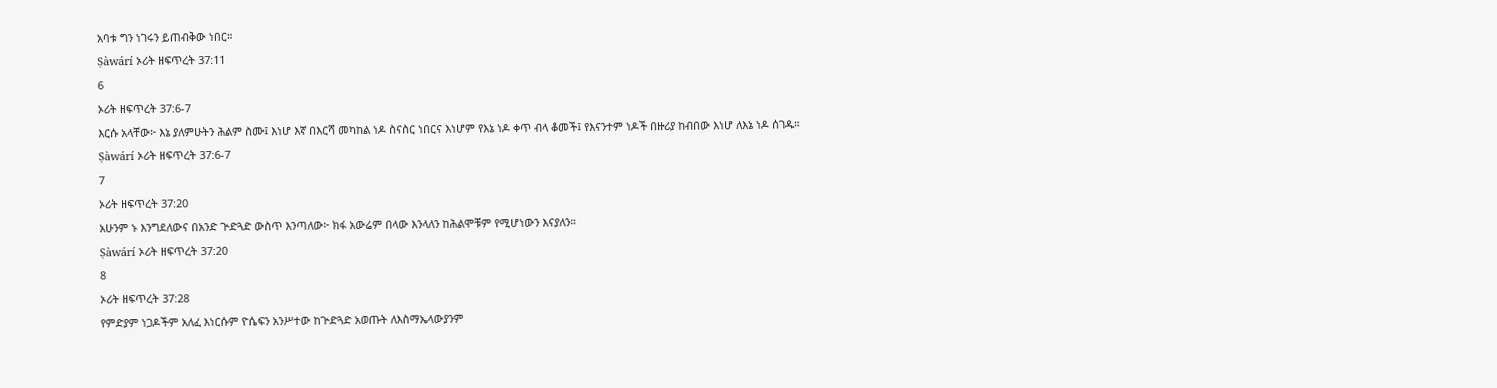አባቱ ግን ነገሩን ይጠብቅው ነበር።
Ṣàwárí ኦሪት ዘፍጥረት 37:11
6
ኦሪት ዘፍጥረት 37:6-7
እርሱ አላቸው፦ እኔ ያለምሁትን ሕልም ስሙ፤ እነሆ እኛ በእርሻ መካከል ነዶ ስናስር ነበርና እነሆም የእኔ ነዶ ቀጥ ብላ ቆመች፤ የእናንተም ነዶች በዙሪያ ከብበው እነሆ ለእኔ ነዶ ሰገዱ።
Ṣàwárí ኦሪት ዘፍጥረት 37:6-7
7
ኦሪት ዘፍጥረት 37:20
አሁንም ኑ እንግደለውና በአንድ ጕድጓድ ውስጥ እንጣለው፦ ክፋ አውሬም በላው እንላለን ከሕልሞቹም የሚሆነውን እናያለን።
Ṣàwárí ኦሪት ዘፍጥረት 37:20
8
ኦሪት ዘፍጥረት 37:28
የምድያም ነጋዶችም አለፈ እነርሱም ዮሴፍን አንሥተው ከጕድጓድ አወጡት ለእስማኤላውያንም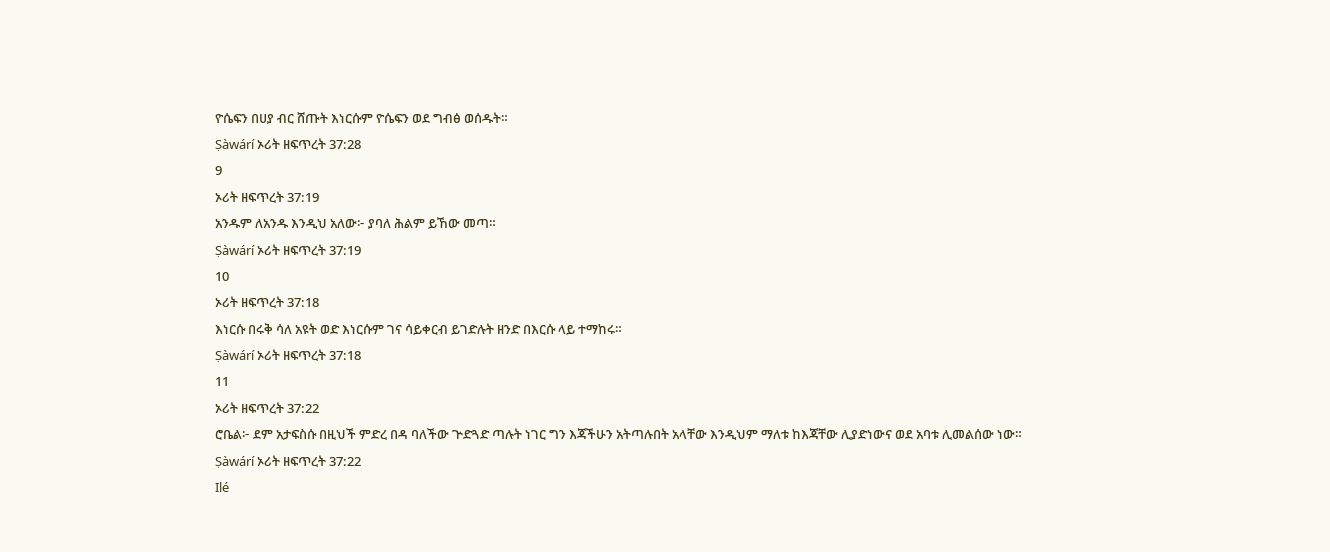ዮሴፍን በሀያ ብር ሸጡት እነርሱም ዮሴፍን ወደ ግብፅ ወሰዱት።
Ṣàwárí ኦሪት ዘፍጥረት 37:28
9
ኦሪት ዘፍጥረት 37:19
አንዱም ለአንዱ እንዲህ አለው፦ ያባለ ሕልም ይኸው መጣ።
Ṣàwárí ኦሪት ዘፍጥረት 37:19
10
ኦሪት ዘፍጥረት 37:18
እነርሱ በሩቅ ሳለ አዩት ወድ እነርሱም ገና ሳይቀርብ ይገድሉት ዘንድ በእርሱ ላይ ተማከሩ።
Ṣàwárí ኦሪት ዘፍጥረት 37:18
11
ኦሪት ዘፍጥረት 37:22
ሮቤል፦ ደም አታፍስሱ በዚህች ምድረ በዳ ባለችው ጕድጓድ ጣሉት ነገር ግን እጃችሁን አትጣሉበት አላቸው እንዲህም ማለቱ ከእጃቸው ሊያድነውና ወደ አባቱ ሊመልሰው ነው።
Ṣàwárí ኦሪት ዘፍጥረት 37:22
Ilé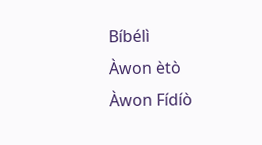Bíbélì
Àwon ètò
Àwon Fídíò